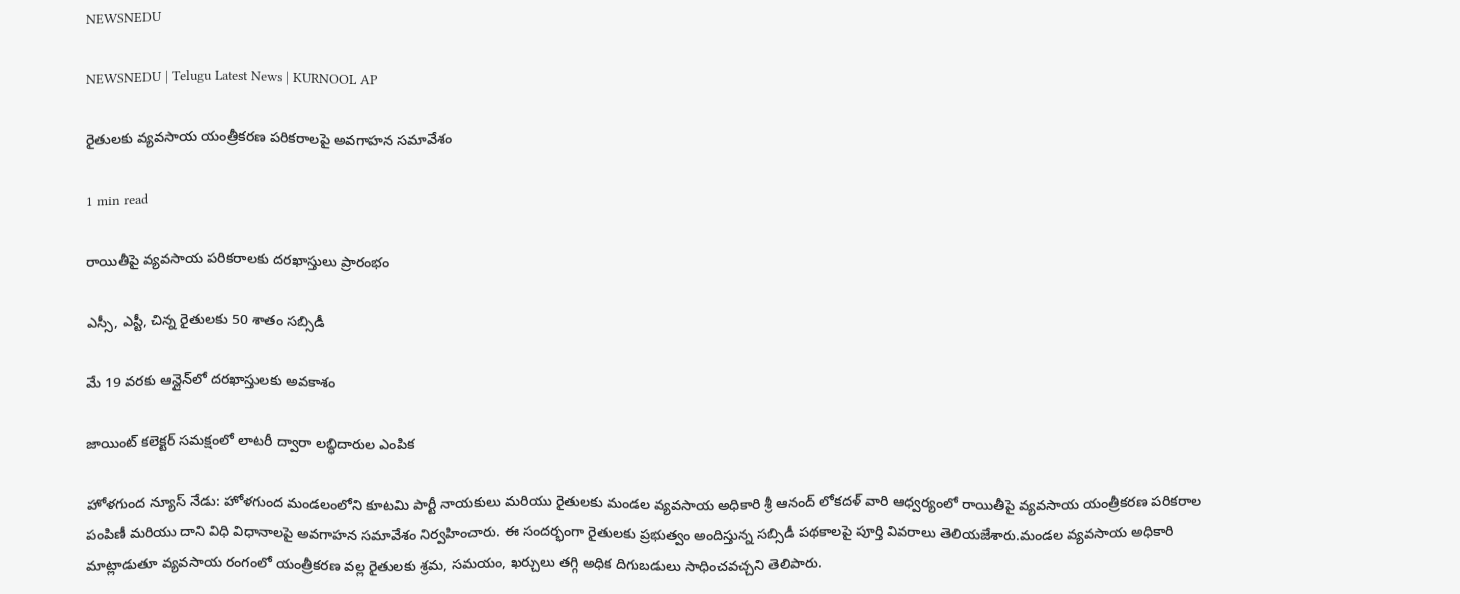NEWSNEDU

NEWSNEDU | Telugu Latest News | KURNOOL AP

రైతులకు వ్యవసాయ యంత్రీకరణ పరికరాలపై అవగాహన సమావేశం

1 min read

రాయితీపై వ్యవసాయ పరికరాలకు దరఖాస్తులు ప్రారంభం

ఎస్సీ, ఎస్టీ, చిన్న రైతులకు 50 శాతం సబ్సిడీ

మే 19 వరకు ఆన్లైన్‌లో దరఖాస్తులకు అవకాశం

జాయింట్ కలెక్టర్ సమక్షంలో లాటరీ ద్వారా లబ్ధిదారుల ఎంపిక

హోళగుంద న్యూస్ నేడు: హోళగుంద మండలంలోని కూటమి పార్టీ నాయకులు మరియు రైతులకు మండల వ్యవసాయ అధికారి శ్రీ ఆనంద్ లోకదళ్ వారి ఆధ్వర్యంలో రాయితీపై వ్యవసాయ యంత్రీకరణ పరికరాల పంపిణీ మరియు దాని విధి విధానాలపై అవగాహన సమావేశం నిర్వహించారు. ఈ సందర్భంగా రైతులకు ప్రభుత్వం అందిస్తున్న సబ్సిడీ పథకాలపై పూర్తి వివరాలు తెలియజేశారు.మండల వ్యవసాయ అధికారి మాట్లాడుతూ వ్యవసాయ రంగంలో యంత్రీకరణ వల్ల రైతులకు శ్రమ, సమయం, ఖర్చులు తగ్గి అధిక దిగుబడులు సాధించవచ్చని తెలిపారు.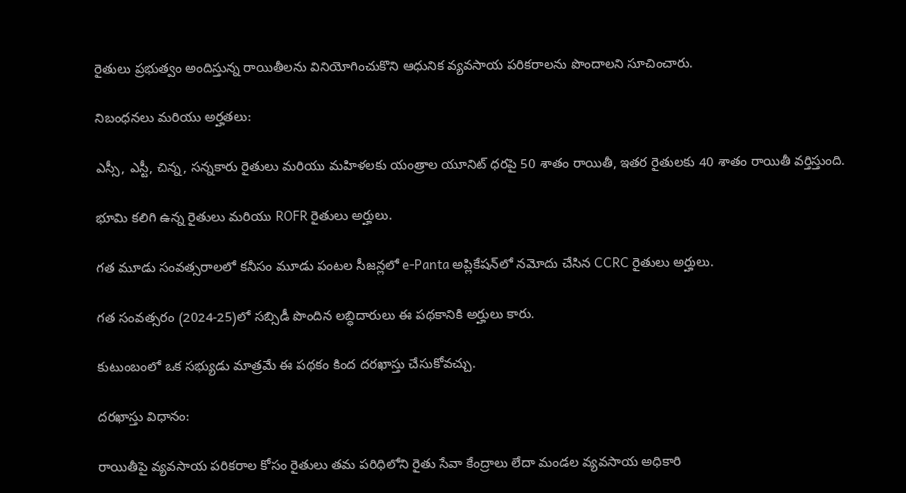రైతులు ప్రభుత్వం అందిస్తున్న రాయితీలను వినియోగించుకొని ఆధునిక వ్యవసాయ పరికరాలను పొందాలని సూచించారు.

నిబంధనలు మరియు అర్హతలు:

ఎస్సీ, ఎస్టీ, చిన్న, సన్నకారు రైతులు మరియు మహిళలకు యంత్రాల యూనిట్ ధరపై 50 శాతం రాయితీ, ఇతర రైతులకు 40 శాతం రాయితీ వర్తిస్తుంది.

భూమి కలిగి ఉన్న రైతులు మరియు ROFR రైతులు అర్హులు.

గత మూడు సంవత్సరాలలో కనీసం మూడు పంటల సీజన్లలో e-Panta అప్లికేషన్‌లో నమోదు చేసిన CCRC రైతులు అర్హులు.

గత సంవత్సరం (2024-25)లో సబ్సిడీ పొందిన లబ్ధిదారులు ఈ పథకానికి అర్హులు కారు.

కుటుంబంలో ఒక సభ్యుడు మాత్రమే ఈ పథకం కింద దరఖాస్తు చేసుకోవచ్చు.

దరఖాస్తు విధానం:

రాయితీపై వ్యవసాయ పరికరాల కోసం రైతులు తమ పరిధిలోని రైతు సేవా కేంద్రాలు లేదా మండల వ్యవసాయ అధికారి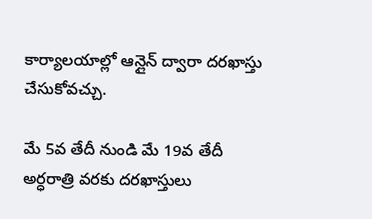కార్యాలయాల్లో ఆన్లైన్ ద్వారా దరఖాస్తు చేసుకోవచ్చు.

మే 5వ తేదీ నుండి మే 19వ తేదీ అర్ధరాత్రి వరకు దరఖాస్తులు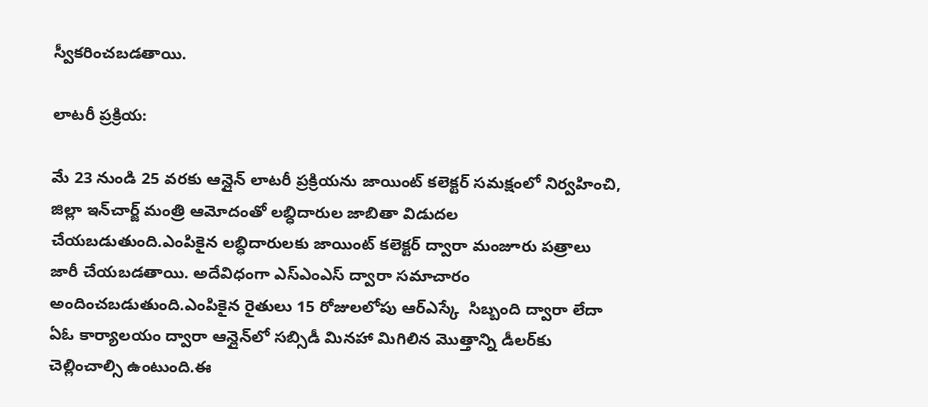స్వీకరించబడతాయి.

లాటరీ ప్రక్రియ:

మే 23 నుండి 25 వరకు ఆన్లైన్ లాటరీ ప్రక్రియను జాయింట్ కలెక్టర్ సమక్షంలో నిర్వహించి, జిల్లా ఇన్‌చార్జ్ మంత్రి ఆమోదంతో లబ్ధిదారుల జాబితా విడుదల చేయబడుతుంది.ఎంపికైన లబ్ధిదారులకు జాయింట్ కలెక్టర్ ద్వారా మంజూరు పత్రాలు జారీ చేయబడతాయి. అదేవిధంగా ఎస్ఎంఎస్ ద్వారా సమాచారం అందించబడుతుంది.ఎంపికైన రైతులు 15 రోజులలోపు ఆర్ఎస్కే  సిబ్బంది ద్వారా లేదా ఏఓ కార్యాలయం ద్వారా ఆన్లైన్‌లో సబ్సిడీ మినహా మిగిలిన మొత్తాన్ని డీలర్‌కు చెల్లించాల్సి ఉంటుంది.ఈ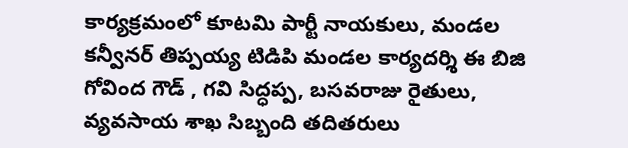కార్యక్రమంలో కూటమి పార్టీ నాయకులు, మండల కన్వీనర్ తిప్పయ్య టిడిపి మండల కార్యదర్శి ఈ బిజి గోవింద గౌడ్ , గవి సిద్ధప్ప, బసవరాజు రైతులు, వ్యవసాయ శాఖ సిబ్బంది తదితరులు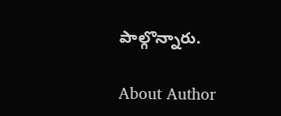పాల్గొన్నారు.

About Author